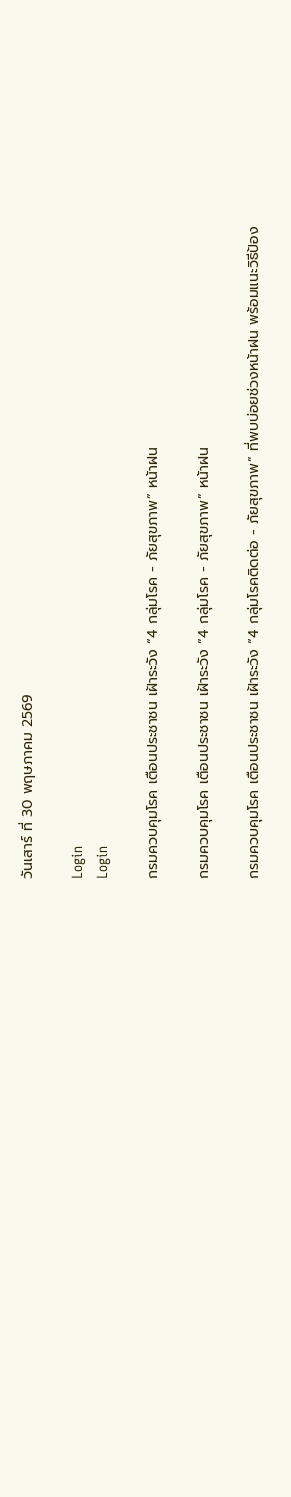วันเสาร์ ที่ 30 พฤษภาคม 2569

Login
Login

กรมควบคุมโรค เตือนประชาชน เฝ้าระวัง “4 กลุ่มโรค - ภัยสุขภาพ” หน้าฝน

กรมควบคุมโรค เตือนประชาชน เฝ้าระวัง “4 กลุ่มโรค - ภัยสุขภาพ” หน้าฝน

กรมควบคุมโรค เตือนประชาชน เฝ้าระวัง “4 กลุ่มโรคติดต่อ - ภัยสุขภาพ” ที่พบบ่อยช่วงหน้าฝน พร้อมแนะวิธีป้อง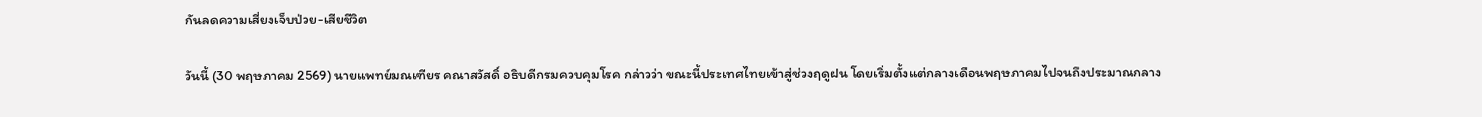กันลดความเสี่ยงเจ็บป่วย-เสียชีวิต

วันนี้ (30 พฤษภาคม 2569) นายแพทย์มณเฑียร คณาสวัสดิ์ อธิบดีกรมควบคุมโรค กล่าวว่า ขณะนี้ประเทศไทยเข้าสู่ช่วงฤดูฝน โดยเริ่มตั้งแต่กลางเดือนพฤษภาคมไปจนถึงประมาณกลาง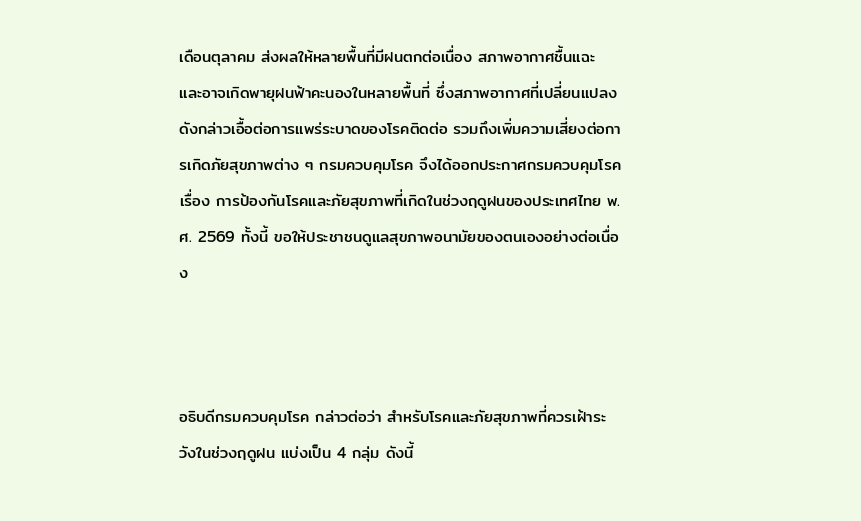เดือนตุลาคม ส่งผลให้หลายพื้นที่มีฝนตกต่อเนื่อง สภาพอากาศชื้นแฉะ และอาจเกิดพายุฝนฟ้าคะนองในหลายพื้นที่ ซึ่งสภาพอากาศที่เปลี่ยนแปลงดังกล่าวเอื้อต่อการแพร่ระบาดของโรคติดต่อ รวมถึงเพิ่มความเสี่ยงต่อการเกิดภัยสุขภาพต่าง ๆ กรมควบคุมโรค จึงได้ออกประกาศกรมควบคุมโรค เรื่อง การป้องกันโรคและภัยสุขภาพที่เกิดในช่วงฤดูฝนของประเทศไทย พ.ศ. 2569 ทั้งนี้ ขอให้ประชาชนดูแลสุขภาพอนามัยของตนเองอย่างต่อเนื่อง



อธิบดีกรมควบคุมโรค กล่าวต่อว่า สำหรับโรคและภัยสุขภาพที่ควรเฝ้าระวังในช่วงฤดูฝน แบ่งเป็น 4 กลุ่ม ดังนี้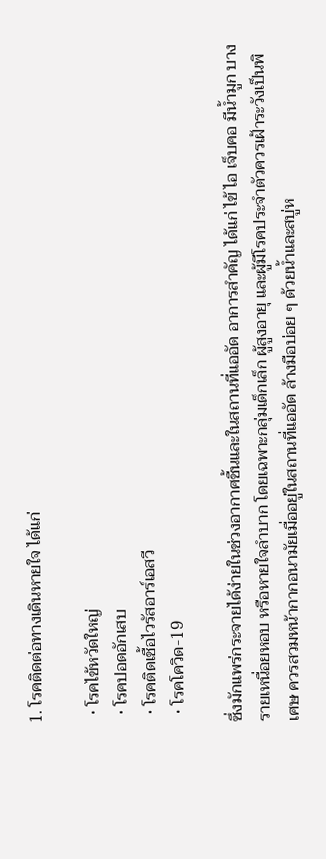1. โรคติดต่อทางเดินหายใจ ได้แก่

  • โรคไข้หวัดใหญ่
  • โรคปอดอักเสบ
  • โรคติดเชื้อไวรัสอาร์เอสวี
  • โรคโควิด-19

ซึ่งมักแพร่กระจายได้ง่ายในช่วงอากาศชื้นและในสถานที่แออัด อาการสำคัญ ได้แก่ ไข้ ไอ เจ็บคอ มีน้ำมูก บางรายเหนื่อยหอบ หรือหายใจลำบาก โดยเฉพาะกลุ่มเด็กเล็ก ผู้สูงอายุ และผู้มีโรคประจำตัวควรเฝ้าระวังเป็นพิเศษ ควรสวมหน้ากากอนามัยเมื่ออยู่ในสถานที่แออัด ล้างมือบ่อย ๆ ด้วยน้ำและสบู่ห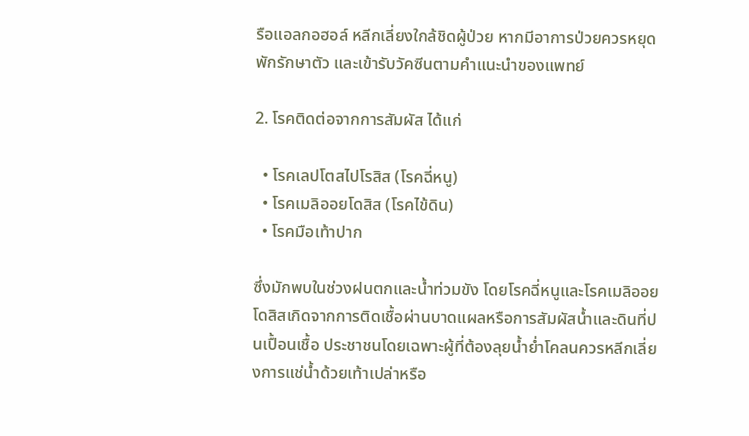รือแอลกอฮอล์ หลีกเลี่ยงใกล้ชิดผู้ป่วย หากมีอาการป่วยควรหยุดพักรักษาตัว และเข้ารับวัคซีนตามคำแนะนำของแพทย์

2. โรคติดต่อจากการสัมผัส ได้แก่

  • โรคเลปโตสไปโรสิส (โรคฉี่หนู)
  • โรคเมลิออยโดสิส (โรคไข้ดิน)
  • โรคมือเท้าปาก

ซึ่งมักพบในช่วงฝนตกและน้ำท่วมขัง โดยโรคฉี่หนูและโรคเมลิออยโดสิสเกิดจากการติดเชื้อผ่านบาดแผลหรือการสัมผัสน้ำและดินที่ปนเปื้อนเชื้อ ประชาชนโดยเฉพาะผู้ที่ต้องลุยน้ำย่ำโคลนควรหลีกเลี่ยงการแช่น้ำด้วยเท้าเปล่าหรือ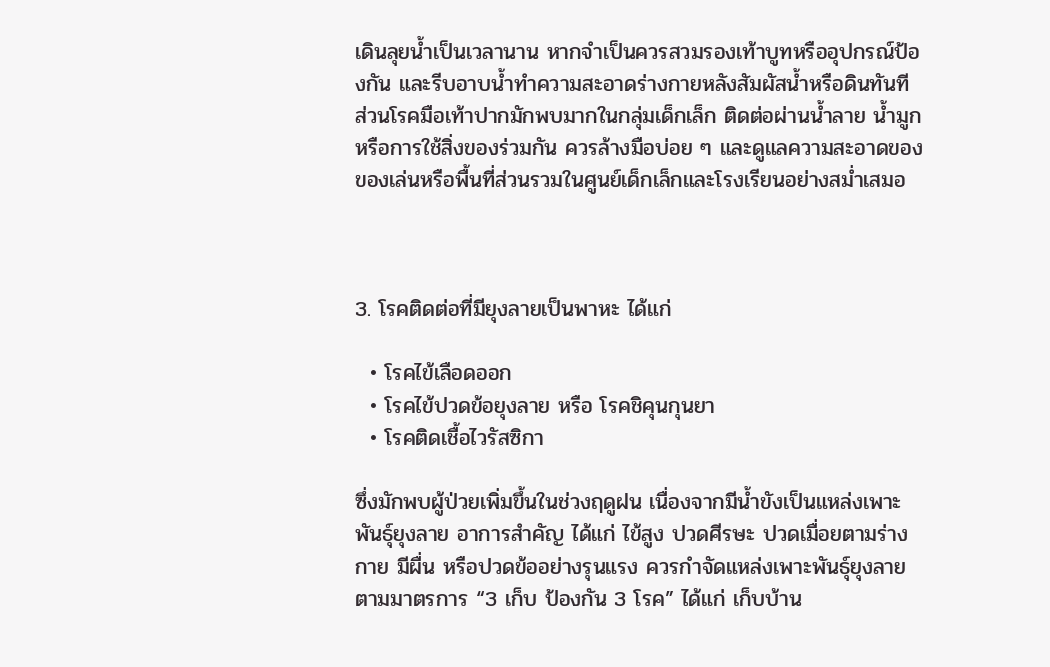เดินลุยน้ำเป็นเวลานาน หากจำเป็นควรสวมรองเท้าบูทหรืออุปกรณ์ป้องกัน และรีบอาบน้ำทำความสะอาดร่างกายหลังสัมผัสน้ำหรือดินทันที ส่วนโรคมือเท้าปากมักพบมากในกลุ่มเด็กเล็ก ติดต่อผ่านน้ำลาย น้ำมูก หรือการใช้สิ่งของร่วมกัน ควรล้างมือบ่อย ๆ และดูแลความสะอาดของของเล่นหรือพื้นที่ส่วนรวมในศูนย์เด็กเล็กและโรงเรียนอย่างสม่ำเสมอ



3. โรคติดต่อที่มียุงลายเป็นพาหะ ได้แก่

  • โรคไข้เลือดออก
  • โรคไข้ปวดข้อยุงลาย หรือ โรคชิคุนกุนยา
  • โรคติดเชื้อไวรัสซิกา

ซึ่งมักพบผู้ป่วยเพิ่มขึ้นในช่วงฤดูฝน เนื่องจากมีน้ำขังเป็นแหล่งเพาะพันธุ์ยุงลาย อาการสำคัญ ได้แก่ ไข้สูง ปวดศีรษะ ปวดเมื่อยตามร่างกาย มีผื่น หรือปวดข้ออย่างรุนแรง ควรกำจัดแหล่งเพาะพันธุ์ยุงลายตามมาตรการ “3 เก็บ ป้องกัน 3 โรค” ได้แก่ เก็บบ้าน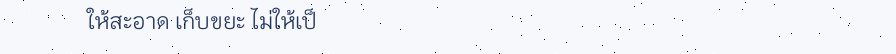ให้สะอาด เก็บขยะ ไม่ให้เป็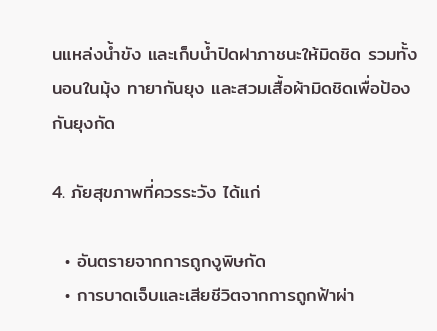นแหล่งน้ำขัง และเก็บน้ำปิดฝาภาชนะให้มิดชิด รวมทั้งนอนในมุ้ง ทายากันยุง และสวมเสื้อผ้ามิดชิดเพื่อป้องกันยุงกัด

4. ภัยสุขภาพที่ควรระวัง ได้แก่

  • อันตรายจากการถูกงูพิษกัด
  • การบาดเจ็บและเสียชีวิตจากการถูกฟ้าผ่า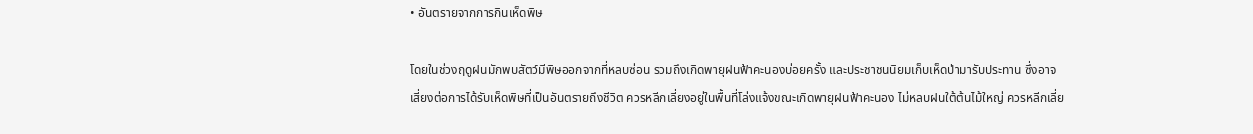• อันตรายจากการกินเห็ดพิษ

โดยในช่วงฤดูฝนมักพบสัตว์มีพิษออกจากที่หลบซ่อน รวมถึงเกิดพายุฝนฟ้าคะนองบ่อยครั้ง และประชาชนนิยมเก็บเห็ดป่ามารับประทาน ซึ่งอาจเสี่ยงต่อการได้รับเห็ดพิษที่เป็นอันตรายถึงชีวิต ควรหลีกเลี่ยงอยู่ในพื้นที่โล่งแจ้งขณะเกิดพายุฝนฟ้าคะนอง ไม่หลบฝนใต้ต้นไม้ใหญ่ ควรหลีกเลี่ย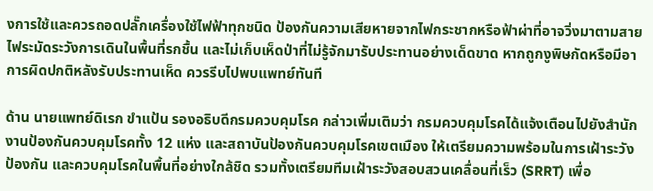งการใช้และควรถอดปลั๊กเครื่องใช้ไฟฟ้าทุกชนิด ป้องกันความเสียหายจากไฟกระชากหรือฟ้าผ่าที่อาจวิ่งมาตามสายไฟระมัดระวังการเดินในพื้นที่รกชื้น และไม่เก็บเห็ดป่าที่ไม่รู้จักมารับประทานอย่างเด็ดขาด หากถูกงูพิษกัดหรือมีอาการผิดปกติหลังรับประทานเห็ด ควรรีบไปพบแพทย์ทันที

ด้าน นายแพทย์ดิเรก ขำแป้น รองอธิบดีกรมควบคุมโรค กล่าวเพิ่มเติมว่า กรมควบคุมโรคได้แจ้งเตือนไปยังสำนักงานป้องกันควบคุมโรคทั้ง 12 แห่ง และสถาบันป้องกันควบคุมโรคเขตเมือง ให้เตรียมความพร้อมในการเฝ้าระวัง ป้องกัน และควบคุมโรคในพื้นที่อย่างใกล้ชิด รวมทั้งเตรียมทีมเฝ้าระวังสอบสวนเคลื่อนที่เร็ว (SRRT) เพื่อ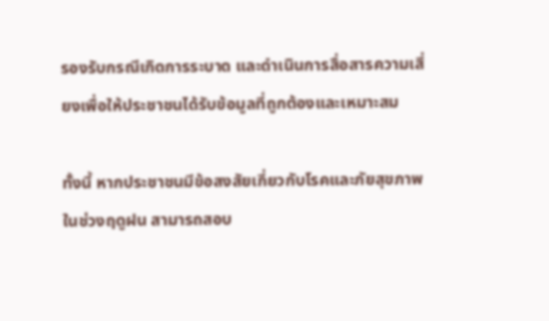รองรับกรณีเกิดการระบาด และดำเนินการสื่อสารความเสี่ยงเพื่อให้ประชาชนได้รับข้อมูลที่ถูกต้องและเหมาะสม

ทั้งนี้ หากประชาชนมีข้อสงสัยเกี่ยวกับโรคและภัยสุขภาพในช่วงฤดูฝน สามารถสอบ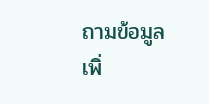ถามข้อมูลเพิ่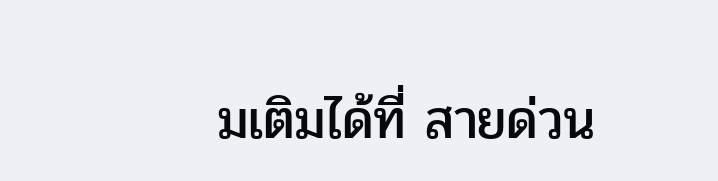มเติมได้ที่ สายด่วน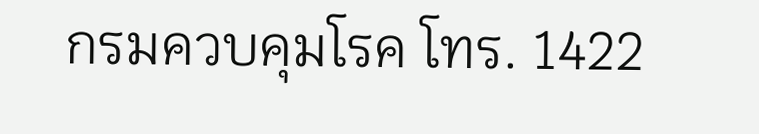กรมควบคุมโรค โทร. 1422